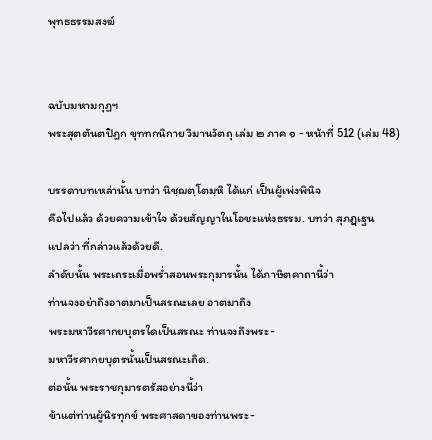พุทธธรรมสงฆ์


ฉบับมหามกุฏฯ
พระสุตตันตปิฎก ขุททกนิกาย วิมานวัตถุ เล่ม ๒ ภาค ๑ - หน้าที่ 512 (เล่ม 48)

บรรดาบทเหล่านั้น บทว่า นิชฺฌตฺโตมฺหิ ได้แก่ เป็นผู้เพ่งพินิจ
คือไปแล้ว ด้วยความเข้าใจ ด้วยสัญญาในโอชะแห่งธรรม. บทว่า สุภฏฺเฐน
แปลว่า ที่กล่าวแล้วด้วยดี.
ลำดับนั้น พระเถระเมื่อพร่ำสอนพระกุมารนั้น ได้ภาษิตคาถานี้ว่า
ท่านจงอย่าถึงอาตมาเป็นสรณะเลย อาตมาถึง
พระมหาวีรศากยบุตรใดเป็นสรณะ ท่านจงถึงพระ-
มหาวีรศากยบุตรนั้นเป็นสรณะเถิด.
ต่อนั้น พระราชกุมารตรัสอย่างนี้ว่า
ข้าแต่ท่านผู้นิรทุกข์ พระศาสดาของท่านพระ-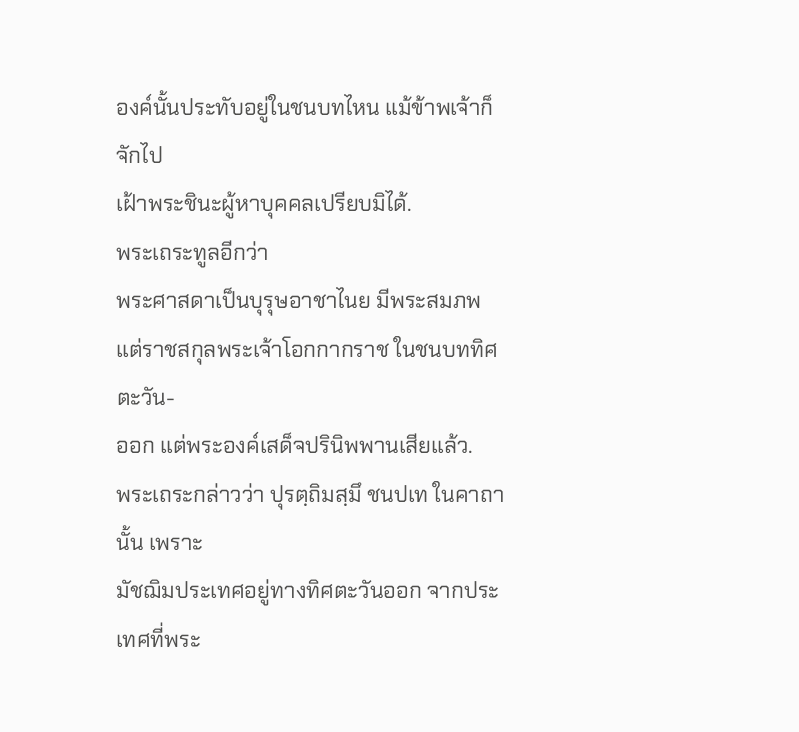องค์นั้นประทับอยู่ในชนบทไหน แม้ข้าพเจ้าก็จักไป
เฝ้าพระชินะผู้หาบุคคลเปรียบมิได้.
พระเถระทูลอีกว่า
พระศาสดาเป็นบุรุษอาชาไนย มีพระสมภพ
แต่ราชสกุลพระเจ้าโอกกากราช ในชนบททิศตะวัน-
ออก แต่พระองค์เสด็จปรินิพพานเสียแล้ว.
พระเถระกล่าวว่า ปุรตฺถิมสฺมึ ชนปเท ในคาถานั้น เพราะ
มัชฌิมประเทศอยู่ทางทิศตะวันออก จากประเทศที่พระ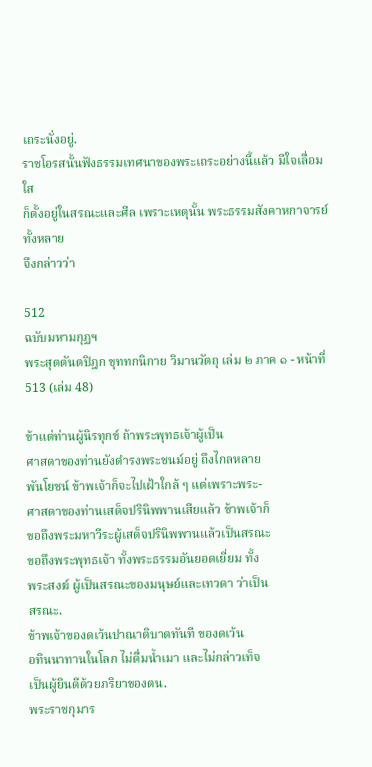เถระนั่งอยู่.
ราชโอรสนั้นฟังธรรมเทศนาของพระเถระอย่างนี้แล้ว มีใจเลื่อมใส
ก็ตั้งอยู่ในสรณะและศีล เพราะเหตุนั้น พระธรรมสังคาหกาจารย์ทั้งหลาย
จึงกล่าวว่า

512
ฉบับมหามกุฏฯ
พระสุตตันตปิฎก ขุททกนิกาย วิมานวัตถุ เล่ม ๒ ภาค ๑ - หน้าที่ 513 (เล่ม 48)

ข้าแต่ท่านผู้นิรทุกข์ ถ้าพระพุทธเจ้าผู้เป็น
ศาสดาของท่านยังดำรงพระชนม์อยู่ ถึงไกลหลาย
พันโยชน์ ข้าพเจ้าก็จะไปเฝ้าใกล้ ๆ แต่เพราะพระ-
ศาสดาของท่านเสด็จปรินิพพานเสียแล้ว ข้าพเจ้าก็
ขอถึงพระมหาวีระผู้เสด็จปรินิพพานแล้วเป็นสรณะ
ขอถึงพระพุทธเจ้า ทั้งพระธรรมอันยอดเยี่ยม ทั้ง
พระสงฆ์ ผู้เป็นสรณะของมนุษย์และเทวดา ว่าเป็น
สรณะ.
ข้าพเจ้าของดเว้นปาณาติบาตทันที ของดเว้น
อทินนาทานในโลก ไม่ดื่มน้ำเมา และไม่กล่าวเท็จ
เป็นผู้ยินดีด้วยภริยาของตน.
พระราชกุมาร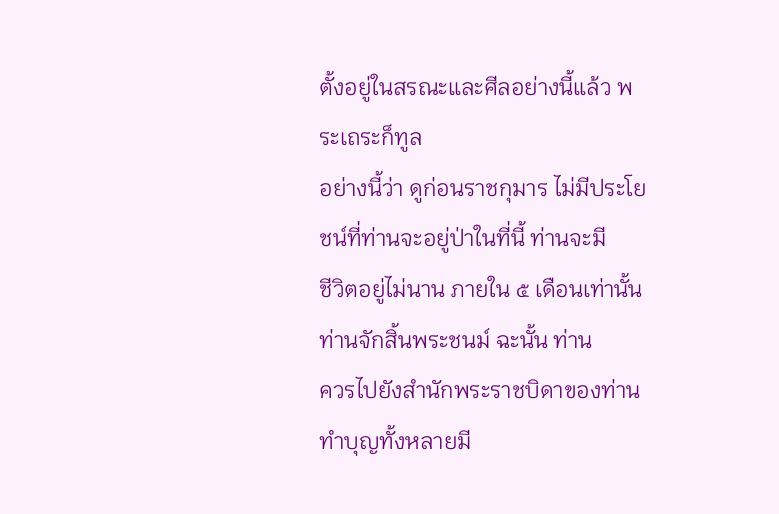ตั้งอยู่ในสรณะและศีลอย่างนี้แล้ว พระเถระก็ทูล
อย่างนี้ว่า ดูก่อนราชกุมาร ไม่มีประโยชน์ที่ท่านจะอยู่ป่าในที่นี้ ท่านจะมี
ชีวิตอยู่ไม่นาน ภายใน ๕ เดือนเท่านั้นท่านจักสิ้นพระชนม์ ฉะนั้น ท่าน
ควรไปยังสำนักพระราชบิดาของท่าน ทำบุญทั้งหลายมี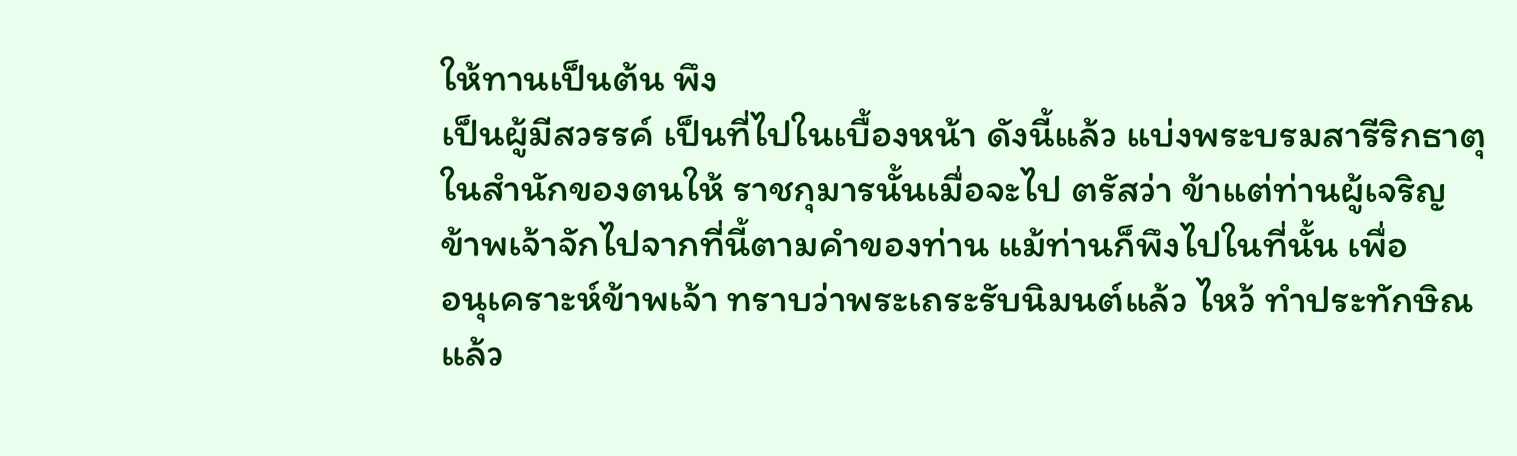ให้ทานเป็นต้น พึง
เป็นผู้มีสวรรค์ เป็นที่ไปในเบื้องหน้า ดังนี้แล้ว แบ่งพระบรมสารีริกธาตุ
ในสำนักของตนให้ ราชกุมารนั้นเมื่อจะไป ตรัสว่า ข้าแต่ท่านผู้เจริญ
ข้าพเจ้าจักไปจากที่นี้ตามคำของท่าน แม้ท่านก็พึงไปในที่นั้น เพื่อ
อนุเคราะห์ข้าพเจ้า ทราบว่าพระเถระรับนิมนต์แล้ว ไหว้ ทำประทักษิณ
แล้ว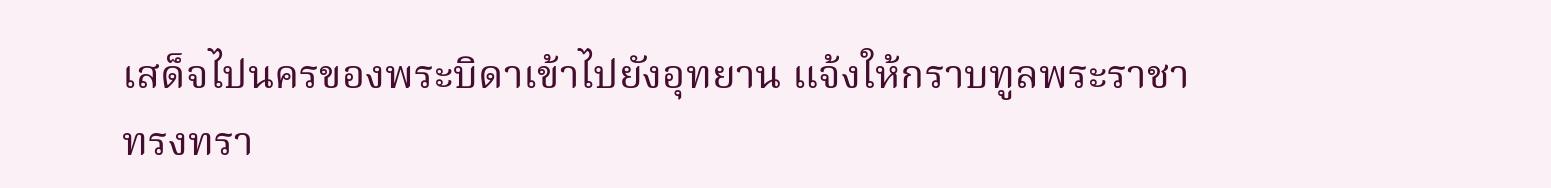เสด็จไปนครของพระบิดาเข้าไปยังอุทยาน แจ้งให้กราบทูลพระราชา
ทรงทรา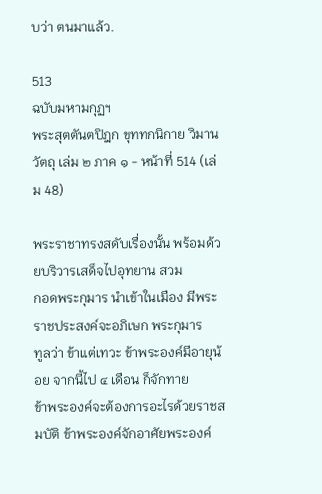บว่า ตนมาแล้ว.

513
ฉบับมหามกุฏฯ
พระสุตตันตปิฎก ขุททกนิกาย วิมานวัตถุ เล่ม ๒ ภาค ๑ - หน้าที่ 514 (เล่ม 48)

พระราชาทรงสดับเรื่องนั้น พร้อมด้วยบริวารเสด็จไปอุทยาน สวม
กอดพระกุมาร นำเข้าในเมือง มีพระราชประสงค์จะอภิเษก พระกุมาร
ทูลว่า ข้าแต่เทวะ ข้าพระองค์มีอายุน้อย จากนี้ไป ๔ เดือน ก็จักทาย
ข้าพระองค์จะต้องการอะไรด้วยราชสมบัติ ข้าพระองค์จักอาศัยพระองค์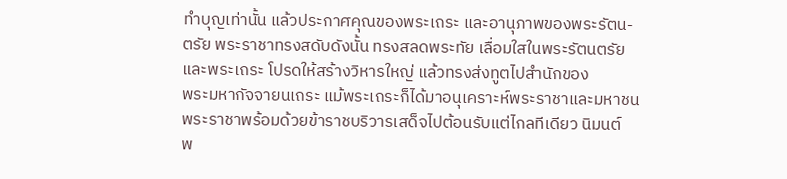ทำบุญเท่านั้น แล้วประกาศคุณของพระเถระ และอานุภาพของพระรัตน-
ตรัย พระราชาทรงสดับดังนั้น ทรงสลดพระทัย เลื่อมใสในพระรัตนตรัย
และพระเถระ โปรดให้สร้างวิหารใหญ่ แล้วทรงส่งทูตไปสำนักของ
พระมหากัจจายนเถระ แม้พระเถระก็ได้มาอนุเคราะห์พระราชาและมหาชน
พระราชาพร้อมด้วยข้าราชบริวารเสด็จไปต้อนรับแต่ไกลทีเดียว นิมนต์
พ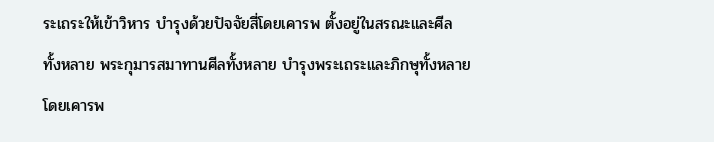ระเถระให้เข้าวิหาร บำรุงด้วยปัจจัยสี่โดยเคารพ ตั้งอยู่ในสรณะและศีล
ทั้งหลาย พระกุมารสมาทานศีลทั้งหลาย บำรุงพระเถระและภิกษุทั้งหลาย
โดยเคารพ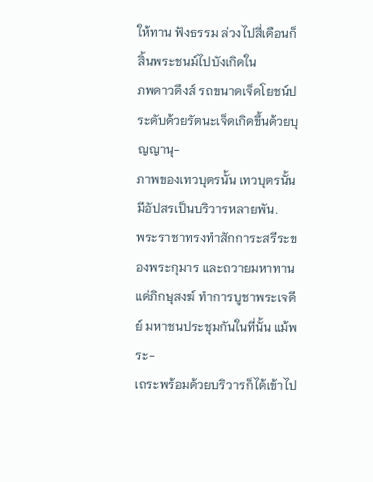ให้ทาน ฟังธรรม ล่วงไปสี่เดือนก็สิ้นพระชนม์ไปบังเกิดใน
ภพดาวดึงส์ รถขนาดเจ็ดโยชน์ประดับด้วยรัตนะเจ็ดเกิดขึ้นด้วยบุญญานุ-
ภาพของเทวบุตรนั้น เทวบุตรนั้นมีอัปสรเป็นบริวารหลายพัน.
พระราชาทรงทำสักการะสรีระของพระกุมาร และถวายมหาทาน
แด่ภิกษุสงฆ์ ทำการบูชาพระเจดีย์ มหาชนประชุมกันในที่นั้น แม้พระ-
เถระพร้อมด้วยบริวารก็ได้เข้าไป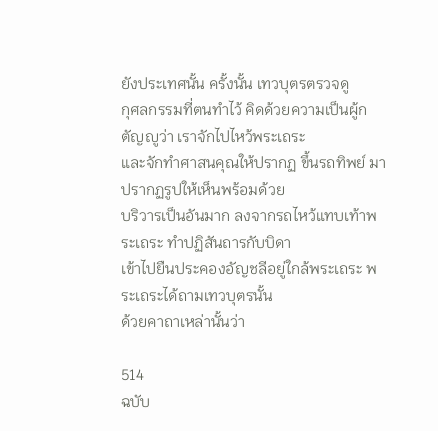ยังประเทศนั้น ครั้งนั้น เทวบุตรตรวจดู
กุศลกรรมที่ตนทำไว้ คิดด้วยความเป็นผู้กตัญญูว่า เราจักไปไหว้พระเถระ
และจักทำศาสนคุณให้ปรากฏ ขึ้นรถทิพย์ มาปรากฏรูปให้เห็นพร้อมด้วย
บริวารเป็นอันมาก ลงจากรถไหว้แทบเท้าพระเถระ ทำปฏิสันถารกับบิดา
เข้าไปยืนประคองอัญชลีอยู่ใกล้พระเถระ พระเถระได้ถามเทวบุตรนั้น
ด้วยคาถาเหล่านั้นว่า

514
ฉบับ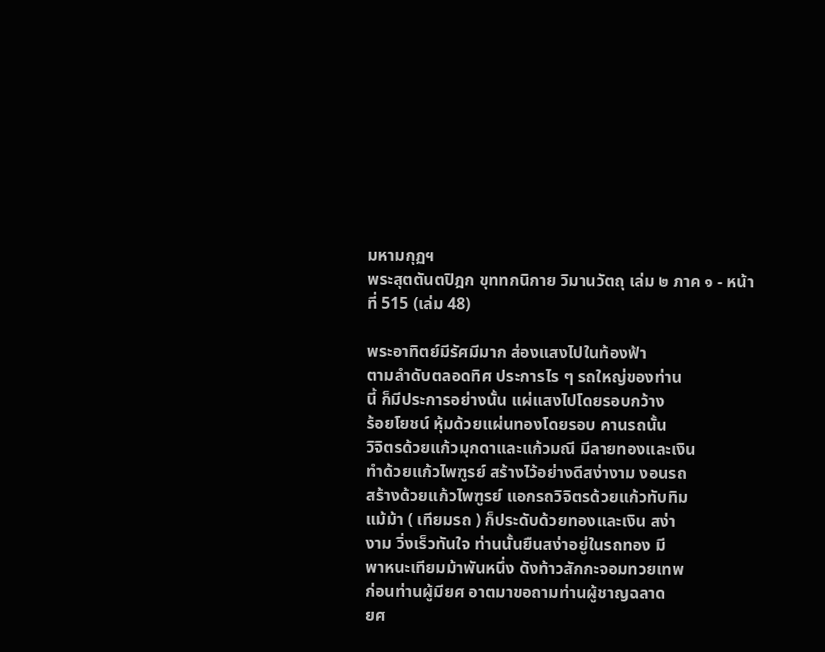มหามกุฏฯ
พระสุตตันตปิฎก ขุททกนิกาย วิมานวัตถุ เล่ม ๒ ภาค ๑ - หน้าที่ 515 (เล่ม 48)

พระอาทิตย์มีรัศมีมาก ส่องแสงไปในท้องฟ้า
ตามลำดับตลอดทิศ ประการไร ๆ รถใหญ่ของท่าน
นี้ ก็มีประการอย่างนั้น แผ่แสงไปโดยรอบกว้าง
ร้อยโยชน์ หุ้มด้วยแผ่นทองโดยรอบ คานรถนั้น
วิจิตรด้วยแก้วมุกดาและแก้วมณี มีลายทองและเงิน
ทำด้วยแก้วไพฑูรย์ สร้างไว้อย่างดีสง่างาม งอนรถ
สร้างด้วยแก้วไพฑูรย์ แอกรถวิจิตรด้วยแก้วทับทิม
แม้ม้า ( เทียมรถ ) ก็ประดับด้วยทองและเงิน สง่า
งาม วิ่งเร็วทันใจ ท่านนั้นยืนสง่าอยู่ในรถทอง มี
พาหนะเทียมม้าพันหนึ่ง ดังท้าวสักกะจอมทวยเทพ
ก่อนท่านผู้มียศ อาตมาขอถามท่านผู้ชาญฉลาด
ยศ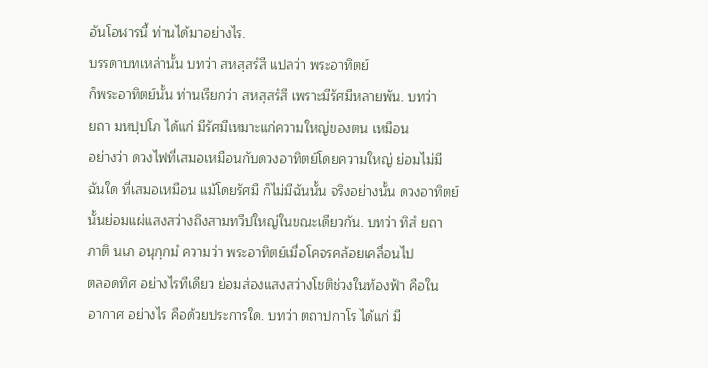อันโอฬารนี้ ท่านได้มาอย่างไร.
บรรดาบทเหล่านั้น บทว่า สหสฺสรํสี แปลว่า พระอาทิตย์
ก็พระอาทิตย์นั้น ท่านเรียกว่า สหสฺสรํสี เพราะมีรัศมีหลายพัน. บทว่า
ยถา มหปฺปโภ ได้แก่ มีรัศมีเหมาะแก่ความใหญ่ของตน เหมือน
อย่างว่า ดวงไฟที่เสมอเหมือนกับดวงอาทิตย์โดยความใหญ่ ย่อมไม่มี
ฉันใด ที่เสมอเหมือน แม้โดยรัศมี ก็ไม่มีฉันนั้น จริงอย่างนั้น ดวงอาทิตย์
นั้นย่อมแผ่แสงสว่างถึงสามทวีปใหญ่ในขณะเดียวกัน. บทว่า ทิสํ ยถา
ภาติ นเภ อนุกฺกมํ ความว่า พระอาทิตย์เมื่อโคจรคล้อยเคลื่อนไป
ตลอดทิศ อย่างไรทีเดียว ย่อมส่องแสงสว่างโชติช่วงในท้องฟ้า คือใน
อากาศ อย่างไร คือด้วยประการใด. บทว่า ตถาปกาโร ได้แก่ มี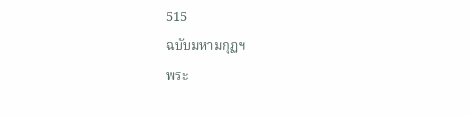515
ฉบับมหามกุฏฯ
พระ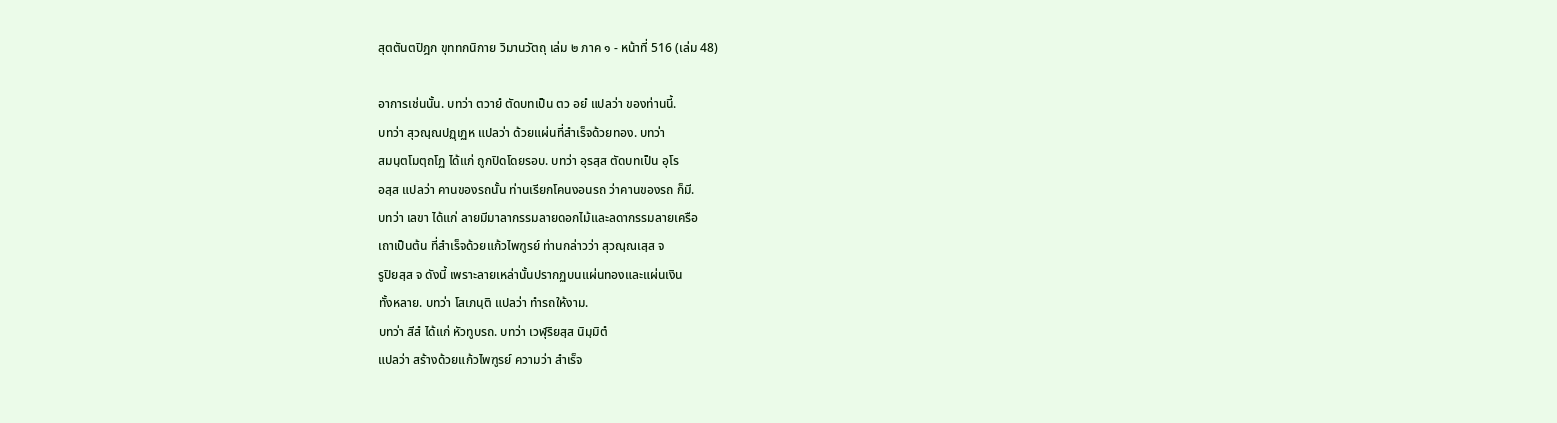สุตตันตปิฎก ขุททกนิกาย วิมานวัตถุ เล่ม ๒ ภาค ๑ - หน้าที่ 516 (เล่ม 48)

อาการเช่นนั้น. บทว่า ตวายํ ตัดบทเป็น ตว อยํ แปลว่า ของท่านนี้.
บทว่า สุวณฺณปฏฺเฏห แปลว่า ด้วยแผ่นที่สำเร็จด้วยทอง. บทว่า
สมนฺตโมตฺถโฏ ได้แก่ ถูกปิดโดยรอบ. บทว่า อุรสฺส ตัดบทเป็น อุโร
อสฺส แปลว่า คานของรถนั้น ท่านเรียกโคนงอนรถ ว่าคานของรถ ก็มี.
บทว่า เลขา ได้แก่ ลายมีมาลากรรมลายดอกไม้และลดากรรมลายเครือ
เถาเป็นต้น ที่สำเร็จด้วยแก้วไพฑูรย์ ท่านกล่าวว่า สุวณฺณเสฺส จ
รูปิยสฺส จ ดังนี้ เพราะลายเหล่านั้นปรากฏบนแผ่นทองและแผ่นเงิน
ทั้งหลาย. บทว่า โสเภนฺติ แปลว่า ทำรถให้งาม.
บทว่า สีสํ ได้แก่ หัวทูบรถ. บทว่า เวฬุริยสฺส นิมฺมิตํ
แปลว่า สร้างด้วยแก้วไพฑูรย์ ความว่า สำเร็จ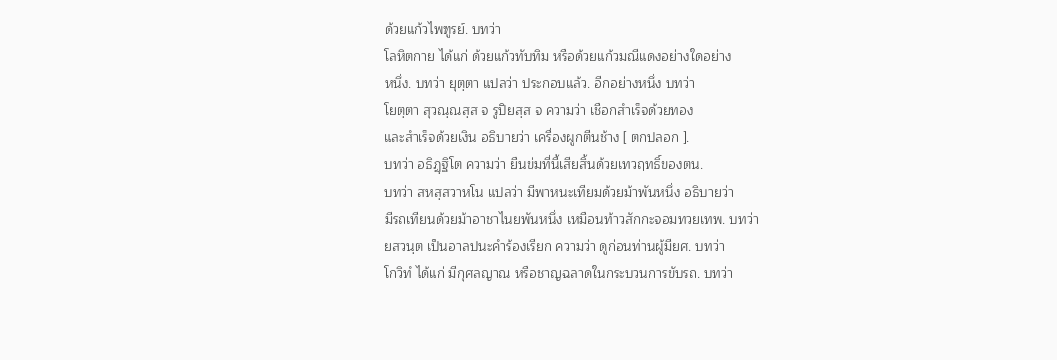ด้วยแก้วไพฑูรย์. บทว่า
โลหิตกาย ได้แก่ ด้วยแก้วทับทิม หรือด้วยแก้วมณีแดงอย่างใดอย่าง
หนึ่ง. บทว่า ยุตฺตา แปลว่า ประกอบแล้ว. อีกอย่างหนึ่ง บทว่า
โยตฺตา สุวณฺณสฺส จ รูปิยสฺส จ ความว่า เชือกสำเร็จด้วยทอง
และสำเร็จด้วยเงิน อธิบายว่า เครื่องผูกตีนช้าง [ ตกปลอก ].
บทว่า อธิฏฺฐิโต ความว่า ยืนข่มที่นี้เสียสิ้นด้วยเทวฤทธิ์ของตน.
บทว่า สหสฺสวาหโน แปลว่า มีพาหนะเทียมด้วยม้าพันหนึ่ง อธิบายว่า
มีรถเทียนด้วยม้าอาชาไนยพันหนึ่ง เหมือนท้าวสักกะจอมทวยเทพ. บทว่า
ยสวนฺต เป็นอาลปนะคำร้องเรียก ความว่า ดูก่อนท่านผู้มียศ. บทว่า
โกวิทํ ได้แก่ มีกุศลญาณ หรือชาญฉลาดในกระบวนการขับรถ. บทว่า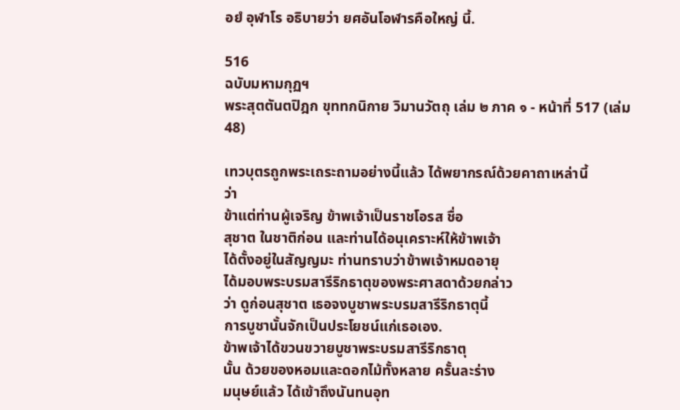อยํ อุฬาโร อธิบายว่า ยศอันโอฬารคือใหญ่ นี้.

516
ฉบับมหามกุฏฯ
พระสุตตันตปิฎก ขุททกนิกาย วิมานวัตถุ เล่ม ๒ ภาค ๑ - หน้าที่ 517 (เล่ม 48)

เทวบุตรถูกพระเถระถามอย่างนี้แล้ว ได้พยากรณ์ด้วยคาถาเหล่านี้
ว่า
ข้าแต่ท่านผู้เจริญ ข้าพเจ้าเป็นราชโอรส ชื่อ
สุชาต ในชาติก่อน และท่านได้อนุเคราะห์ให้ข้าพเจ้า
ได้ตั้งอยู่ในสัญญมะ ท่านทราบว่าข้าพเจ้าหมดอายุ
ได้มอบพระบรมสารีริกธาตุของพระศาสดาด้วยกล่าว
ว่า ดูก่อนสุชาต เธอจงบูชาพระบรมสารีริกธาตุนี้
การบูชานั้นจักเป็นประโยชน์แก่เธอเอง.
ข้าพเจ้าได้ขวนขวายบูชาพระบรมสารีริกธาตุ
นั้น ด้วยของหอมและดอกไม้ทั้งหลาย ครั้นละร่าง
มนุษย์แล้ว ได้เข้าถึงนันทนอุท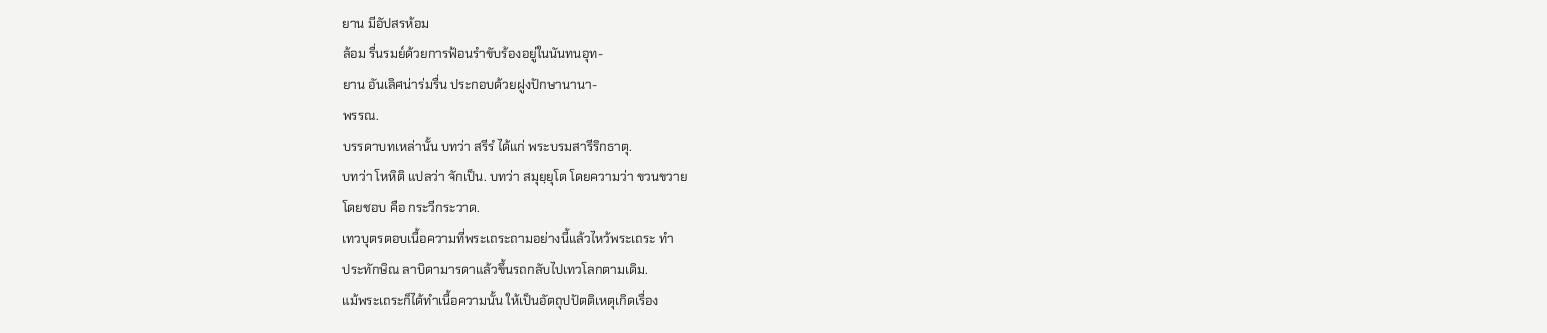ยาน มีอัปสรห้อม
ล้อม รื่นรมย์ด้วยการฟ้อนรำขับร้องอยู่ในนันทนอุท-
ยาน อันเลิศน่าร่มรื่น ประกอบด้วยฝูงปักษานานา-
พรรณ.
บรรดาบทเหล่านั้น บทว่า สรีรํ ได้แก่ พระบรมสารีริกธาตุ.
บทว่า โหหิติ แปลว่า จักเป็น. บทว่า สมุยฺยุโต โดยความว่า ขวนขวาย
โดยชอบ คือ กระวีกระวาด.
เทวบุตรตอบเนื้อความที่พระเถระถามอย่างนี้แล้วไหว้พระเถระ ทำ
ประทักษิณ ลาบิดามารดาแล้วขึ้นรถกลับไปเทวโลกตามเดิม.
แม้พระเถระก็ได้ทำเนื้อความนั้น ให้เป็นอัตถุปปัตติเหตุเกิดเรื่อง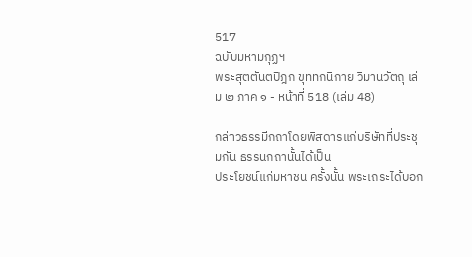517
ฉบับมหามกุฏฯ
พระสุตตันตปิฎก ขุททกนิกาย วิมานวัตถุ เล่ม ๒ ภาค ๑ - หน้าที่ 518 (เล่ม 48)

กล่าวธรรมีกถาโดยพิสดารแก่บริษัทที่ประชุมกัน ธรรนกถานั้นได้เป็น
ประโยชน์แก่มหาชน ครั้งนั้น พระเถระได้บอก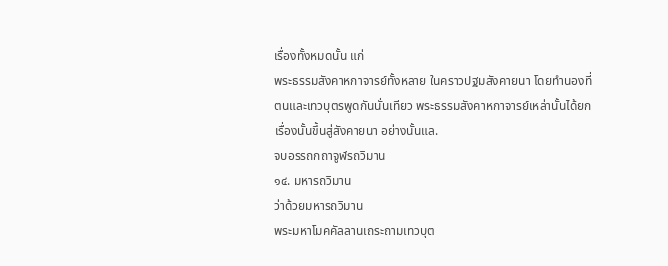เรื่องทั้งหมดนั้น แก่
พระธรรมสังคาหกาจารย์ทั้งหลาย ในคราวปฐมสังคายนา โดยทำนองที่
ตนและเทวบุตรพูดกันนั่นเทียว พระธรรมสังคาหกาจารย์เหล่านั้นได้ยก
เรื่องนั้นขึ้นสู่สังคายนา อย่างนั้นแล.
จบอรรถกถาจูฬรถวิมาน
๑๔. มหารถวิมาน
ว่าด้วยมหารถวิมาน
พระมหาโมคคัลลานเถระถามเทวบุต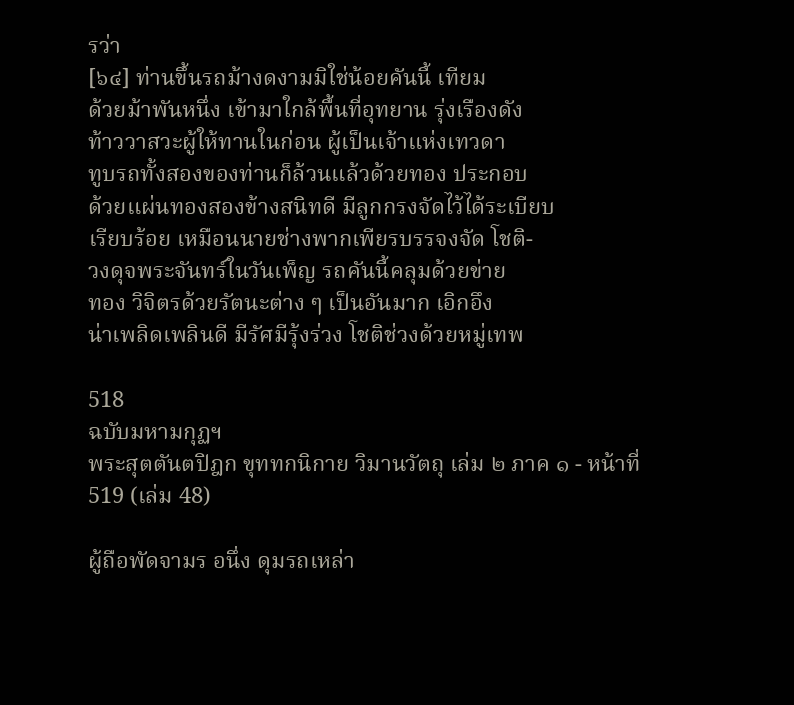รว่า
[๖๔] ท่านขึ้นรถม้างดงามมิใช่น้อยคันนี้ เทียม
ด้วยม้าพันหนึ่ง เข้ามาใกล้พื้นที่อุทยาน รุ่งเรืองดัง
ท้าววาสวะผู้ให้ทานในก่อน ผู้เป็นเจ้าแห่งเทวดา
ทูบรถทั้งสองของท่านก็ล้วนแล้วด้วยทอง ประกอบ
ด้วยแผ่นทองสองข้างสนิทดี มีลูกกรงจัดไว้ได้ระเบียบ
เรียบร้อย เหมือนนายช่างพากเพียรบรรจงจัด โชติ-
วงดุจพระจันทร์ในวันเพ็ญ รถคันนี้คลุมด้วยข่าย
ทอง วิจิตรด้วยรัตนะต่าง ๆ เป็นอันมาก เอิกอึง
น่าเพลิดเพลินดี มีรัศมีรุ้งร่วง โชติช่วงด้วยหมู่เทพ

518
ฉบับมหามกุฏฯ
พระสุตตันตปิฎก ขุททกนิกาย วิมานวัตถุ เล่ม ๒ ภาค ๑ - หน้าที่ 519 (เล่ม 48)

ผู้ถือพัดจามร อนึ่ง ดุมรถเหล่า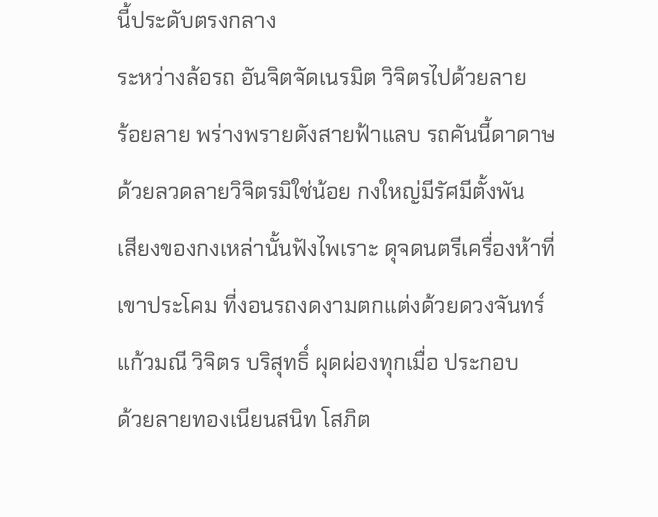นี้ประดับตรงกลาง
ระหว่างล้อรถ อันจิตจัดเนรมิต วิจิตรไปด้วยลาย
ร้อยลาย พร่างพรายดังสายฟ้าแลบ รถคันนี้ดาดาษ
ด้วยลวดลายวิจิตรมิใช่น้อย กงใหญ่มีรัศมีตั้งพัน
เสียงของกงเหล่านั้นฟังไพเราะ ดุจดนตรีเครื่องห้าที่
เขาประโคม ที่งอนรถงดงามตกแต่งด้วยดวงจันทร์
แก้วมณี วิจิตร บริสุทธิ์ ผุดผ่องทุกเมื่อ ประกอบ
ด้วยลายทองเนียนสนิท โสภิต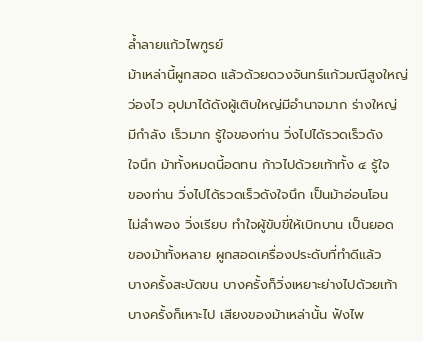ล้ำลายแก้วไพฑูรย์
ม้าเหล่านี้ผูกสอด แล้วด้วยดวงจันทร์แก้วมณีสูงใหญ่
ว่องไว อุปมาได้ดังผู้เติบใหญ่มีอำนาจมาก ร่างใหญ่
มีกำลัง เร็วมาก รู้ใจของท่าน วิ่งไปได้รวดเร็วดัง
ใจนึก ม้าทั้งหมดนี้อดทน ก้าวไปด้วยเท้าทั้ง ๔ รู้ใจ
ของท่าน วิ่งไปได้รวดเร็วดังใจนึก เป็นม้าอ่อนโอน
ไม่ลำพอง วิ่งเรียบ ทำใจผู้ขับขี่ให้เบิกบาน เป็นยอด
ของม้าทั้งหลาย ผูกสอดเครื่องประดับที่ทำดีแล้ว
บางครั้งสะบัดขน บางครั้งก็วิ่งเหยาะย่างไปด้วยเท้า
บางครั้งก็เหาะไป เสียงของม้าเหล่านั้น ฟังไพ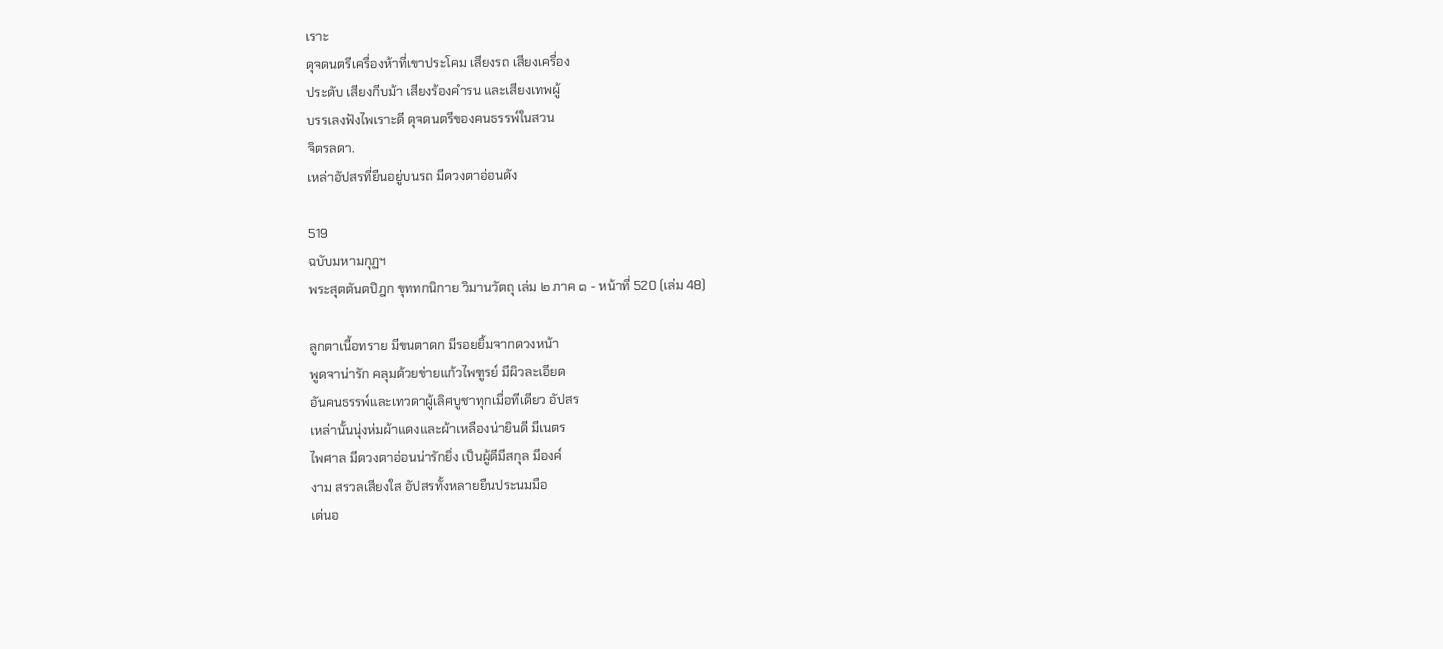เราะ
ดุจดนตรีเครื่องห้าที่เขาประโคม เสียงรถ เสียงเครื่อง
ประดับ เสียงกีบม้า เสียงร้องคำรน และเสียงเทพผู้
บรรเลงฟังไพเราะดี ดุจดนตรีของคนธรรพ์ในสวน
จิตรลดา.
เหล่าอัปสรที่ยืนอยู่บนรถ มีดวงตาอ่อนดัง

519
ฉบับมหามกุฏฯ
พระสุตตันตปิฎก ขุททกนิกาย วิมานวัตถุ เล่ม ๒ ภาค ๑ - หน้าที่ 520 (เล่ม 48)

ลูกตาเนื้อทราย มีขนตาดก มีรอยยิ้มจากดวงหน้า
พูดจาน่ารัก คลุมด้วยข่ายแก้วไพฑูรย์ มีผิวละเอียด
อันคนธรรพ์และเทวดาผู้เลิศบูชาทุกเมื่อทีเดียว อัปสร
เหล่านั้นนุ่งห่มผ้าแดงและผ้าเหลืองน่ายินดี มีเนตร
ไพศาล มีดวงตาอ่อนน่ารักยิ่ง เป็นผู้ดีมีสกุล มีองค์
งาม สรวลเสียงใส อัปสรทั้งหลายยืนประนมมือ
เด่นอ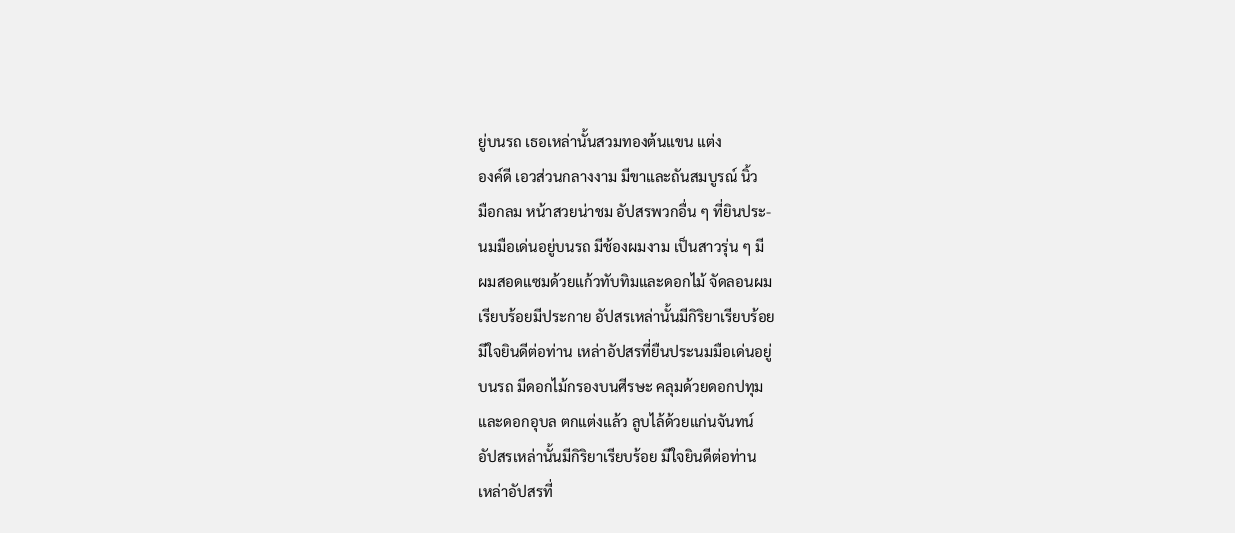ยู่บนรถ เธอเหล่านั้นสวมทองต้นแขน แต่ง
องค์ดี เอวส่วนกลางงาม มีขาและถันสมบูรณ์ นิ้ว
มือกลม หน้าสวยน่าชม อัปสรพวกอื่น ๆ ที่ยินประ-
นมมือเด่นอยู่บนรถ มีช้องผมงาม เป็นสาวรุ่น ๆ มี
ผมสอดแซมด้วยแก้วทับทิมและดอกไม้ จัดลอนผม
เรียบร้อยมีประกาย อัปสรเหล่านั้นมีกิริยาเรียบร้อย
มีใจยินดีต่อท่าน เหล่าอัปสรที่ยืนประนมมือเด่นอยู่
บนรถ มีดอกไม้กรองบนศีรษะ คลุมด้วยดอกปทุม
และดอกอุบล ตกแต่งแล้ว ลูบไล้ด้วยแก่นจันทน์
อัปสรเหล่านั้นมีกิริยาเรียบร้อย มีใจยินดีต่อท่าน
เหล่าอัปสรที่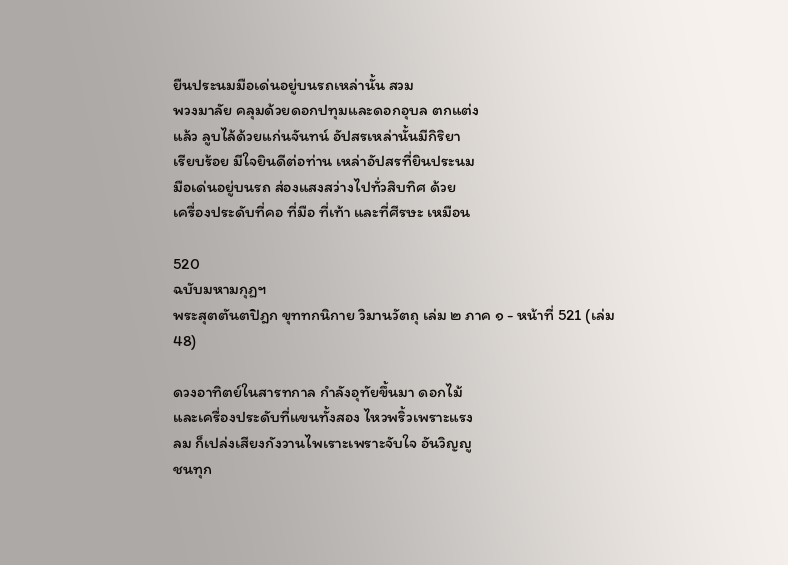ยืนประนมมือเด่นอยู่บนรถเหล่านั้น สวม
พวงมาลัย คลุมด้วยดอกปทุมและดอกอุบล ตกแต่ง
แล้ว ลูบไล้ด้วยแก่นจันทน์ อัปสรเหล่านั้นมีกิริยา
เรียบร้อย มีใจยินดีต่อท่าน เหล่าอัปสรที่ยินประนม
มือเด่นอยู่บนรถ ส่องแสงสว่างไปทั่วสิบทิศ ด้วย
เครื่องประดับที่คอ ที่มือ ที่เท้า และที่ศีรษะ เหมือน

520
ฉบับมหามกุฏฯ
พระสุตตันตปิฎก ขุททกนิกาย วิมานวัตถุ เล่ม ๒ ภาค ๑ - หน้าที่ 521 (เล่ม 48)

ดวงอาทิตย์ในสารทกาล กำลังอุทัยขึ้นมา ดอกไม้
และเครื่องประดับที่แขนทั้งสอง ไหวพริ้วเพราะแรง
ลม ก็เปล่งเสียงกังวานไพเราะเพราะจับใจ อันวิญญู
ชนทุก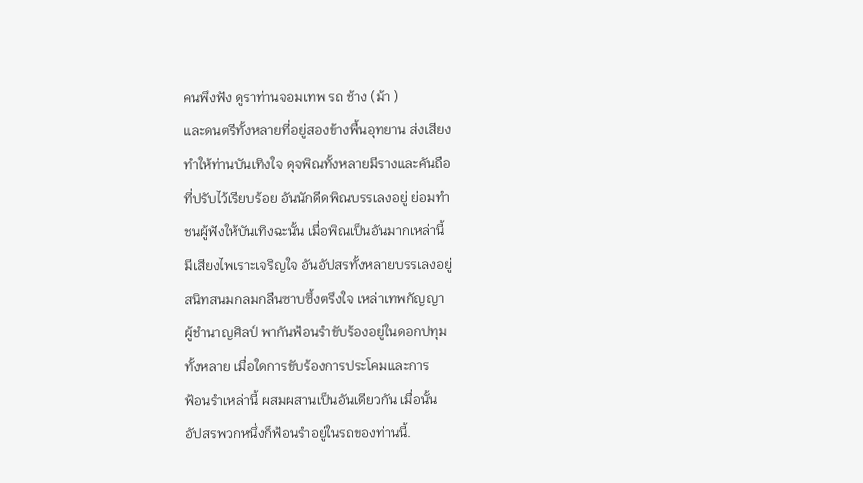คนพึงฟัง ดูราท่านจอมเทพ รถ ช้าง (ม้า )
และดนตรีทั้งหลายที่อยู่สองข้างพื้นอุทยาน ส่งเสียง
ทำให้ท่านบันเทิงใจ ดุจพิณทั้งหลายมีรางและคันถือ
ที่ปรับไว้เรียบร้อย อันนักดีดพิณบรรเลงอยู่ ย่อมทำ
ชนผู้ฟังให้บันเทิงฉะนั้น เมื่อพิณเป็นอันมากเหล่านี้
มีเสียงไพเราะเจริญใจ อันอัปสรทั้งหลายบรรเลงอยู่
สนิทสนมกลมกลืนซาบซึ้งตรึงใจ เหล่าเทพกัญญา
ผู้ชำนาญศิลป์ พากันฟ้อนรำขับร้องอยู่ในดอกปทุม
ทั้งหลาย เมื่อใดการขับร้องการประโคมและการ
ฟ้อนรำเหล่านี้ ผสมผสานเป็นอันเดียวกัน เมื่อนั้น
อัปสรพวกหนึ่งก็ฟ้อนรำอยู่ในรถของท่านนี้.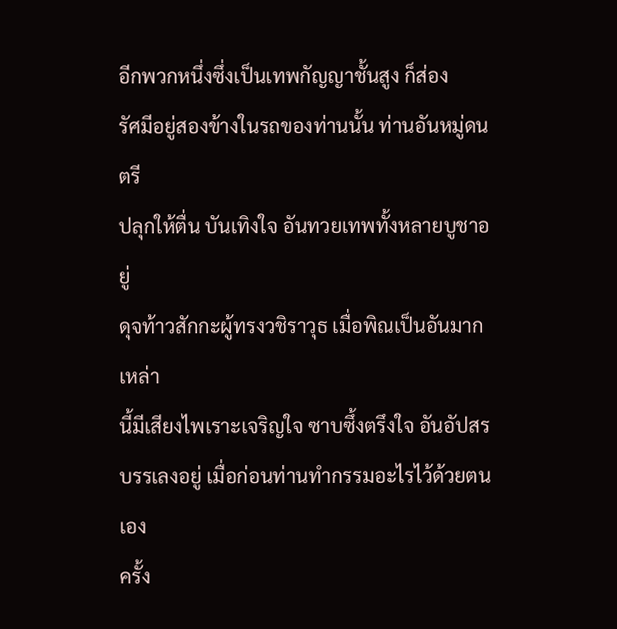อีกพวกหนึ่งซึ่งเป็นเทพกัญญาชั้นสูง ก็ส่อง
รัศมีอยู่สองข้างในรถของท่านนั้น ท่านอันหมู่ดนตรี
ปลุกให้ตื่น บันเทิงใจ อันทวยเทพทั้งหลายบูชาอยู่
ดุจท้าวสักกะผู้ทรงวชิราวุธ เมื่อพิณเป็นอันมากเหล่า
นี้มีเสียงไพเราะเจริญใจ ซาบซึ้งตรึงใจ อันอัปสร
บรรเลงอยู่ เมื่อก่อนท่านทำกรรมอะไรไว้ด้วยตนเอง
ครั้ง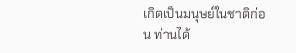เกิดเป็นมนุษย์ในชาติก่อน ท่านได้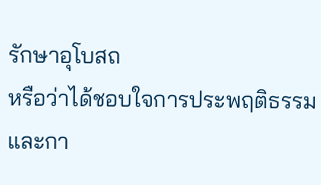รักษาอุโบสถ
หรือว่าได้ชอบใจการประพฤติธรรม และกา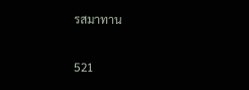รสมาทาน

521